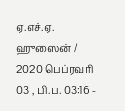ஏ.எச்.ஏ. ஹுஸைன் / 2020 பெப்ரவரி 03 , பி.ப. 03:16 -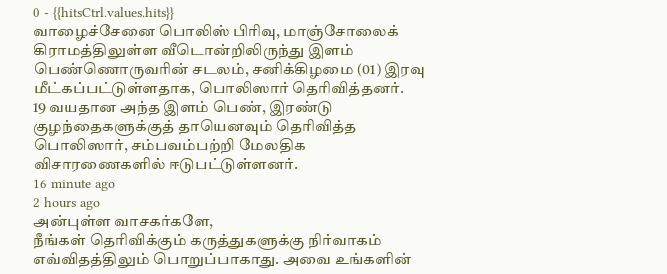0 - {{hitsCtrl.values.hits}}
வாழைச்சேனை பொலிஸ் பிரிவு, மாஞ்சோலைக் கிராமத்திலுள்ள வீடொன்றிலிருந்து இளம் பெண்ணொருவரின் சடலம், சனிக்கிழமை (01) இரவு மீட்கப்பட்டுள்ளதாக, பொலிஸார் தெரிவித்தனர்.
19 வயதான அந்த இளம் பெண், இரண்டு குழந்தைகளுக்குத் தாயெனவும் தெரிவித்த பொலிஸார், சம்பவம்பற்றி மேலதிக விசாரணைகளில் ஈடுபட்டுள்ளனர்.
16 minute ago
2 hours ago
அன்புள்ள வாசகர்களே,
நீங்கள் தெரிவிக்கும் கருத்துகளுக்கு நிர்வாகம் எவ்விதத்திலும் பொறுப்பாகாது. அவை உங்களின்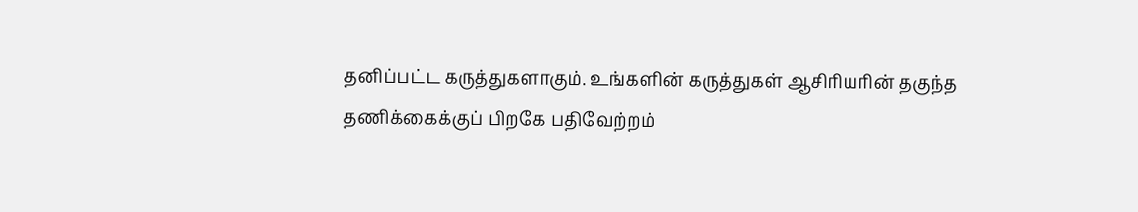தனிப்பட்ட கருத்துகளாகும். உங்களின் கருத்துகள் ஆசிரியரின் தகுந்த தணிக்கைக்குப் பிறகே பதிவேற்றம்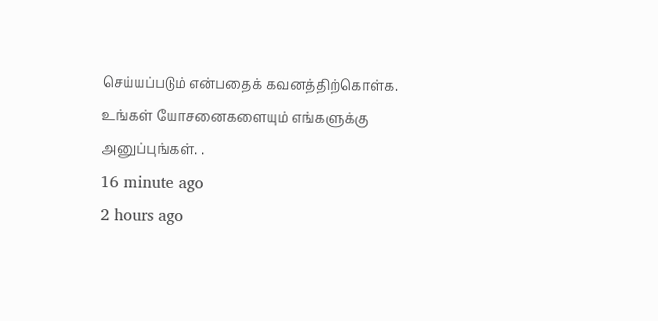செய்யப்படும் என்பதைக் கவனத்திற்கொள்க. உங்கள் யோசனைகளையும் எங்களுக்கு அனுப்புங்கள். .
16 minute ago
2 hours ago